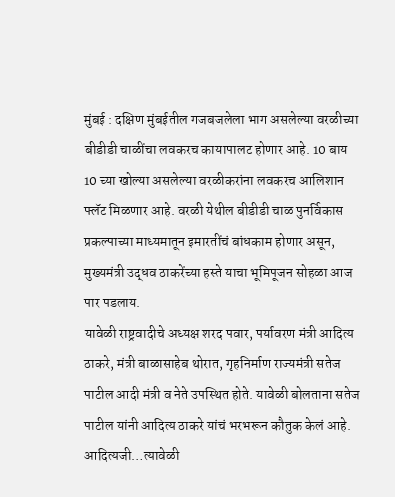मुंबई : दक्षिण मुंबईतील गजबजलेला भाग असलेल्या वरळीच्या बीडीडी चाळींचा लवकरच कायापालट होणार आहे. 10 बाय 10 च्या खोल्या असलेल्या वरळीकरांना लवकरच आलिशान फ्लॅट मिळणार आहे. वरळी येथील बीडीडी चाळ पुनर्विकास प्रकल्पाच्या माध्यमातून इमारतींचं बांधकाम होणार असून, मुख्यमंत्री उद्धव ठाकरेंच्या हस्ते याचा भूमिपूजन सोहळा आज पार पडलाय.
यावेळी राष्ट्रवादीचे अध्यक्ष शरद पवार, पर्यावरण मंत्री आदित्य ठाकरे, मंत्री बाळासाहेब थोरात, गृहनिर्माण राज्यमंत्री सतेज पाटील आदी मंत्री व नेते उपस्थित होते. यावेळी बोलताना सतेज पाटील यांनी आदित्य ठाकरे यांचं भरभरून कौतुक केलं आहे. आदित्यजी…त्यावेळी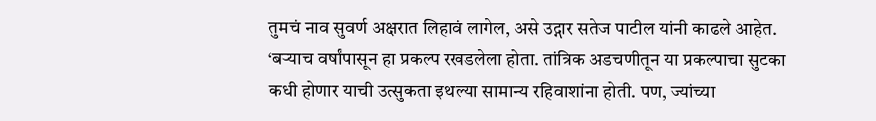तुमचं नाव सुवर्ण अक्षरात लिहावं लागेल, असे उद्गार सतेज पाटील यांनी काढले आहेत.
‘बऱ्याच वर्षांपासून हा प्रकल्प रखडलेला होता. तांत्रिक अडचणीतून या प्रकल्पाचा सुटका कधी होणार याची उत्सुकता इथल्या सामान्य रहिवाशांना होती. पण, ज्यांच्या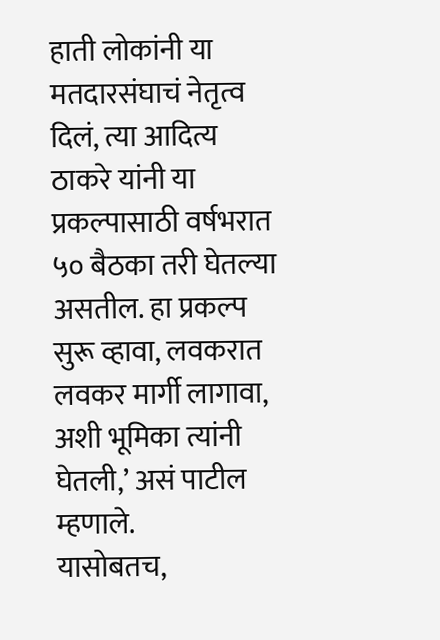हाती लोकांनी या मतदारसंघाचं नेतृत्व दिलं, त्या आदित्य ठाकरे यांनी या प्रकल्पासाठी वर्षभरात ५० बैठका तरी घेतल्या असतील. हा प्रकल्प सुरू व्हावा, लवकरात लवकर मार्गी लागावा, अशी भूमिका त्यांनी घेतली,’ असं पाटील म्हणाले.
यासोबतच,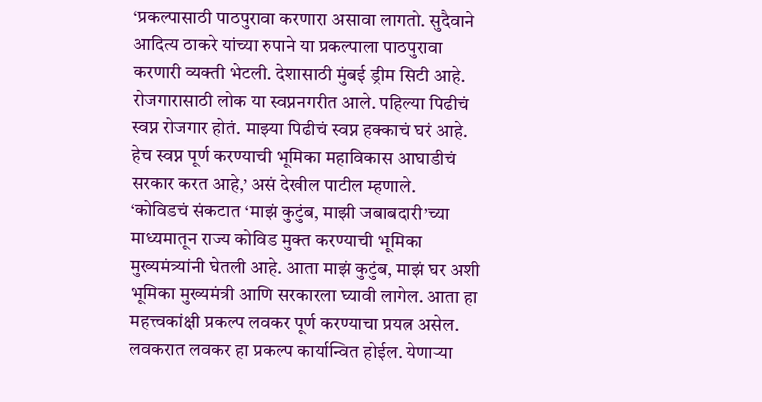‘प्रकल्पासाठी पाठपुरावा करणारा असावा लागतो. सुदैवाने आदित्य ठाकरे यांच्या रुपाने या प्रकल्पाला पाठपुरावा करणारी व्यक्ती भेटली. देशासाठी मुंबई ड्रीम सिटी आहे. रोजगारासाठी लोक या स्वप्ननगरीत आले. पहिल्या पिढीचं स्वप्न रोजगार होतं. माझ्या पिढीचं स्वप्न हक्काचं घरं आहे. हेच स्वप्न पूर्ण करण्याची भूमिका महाविकास आघाडीचं सरकार करत आहे,’ असं देखील पाटील म्हणाले.
‘कोविडचं संकटात ‘माझं कुटुंब, माझी जबाबदारी’च्या माध्यमातून राज्य कोविड मुक्त करण्याची भूमिका मुख्यमंत्र्यांनी घेतली आहे. आता माझं कुटुंब, माझं घर अशी भूमिका मुख्यमंत्री आणि सरकारला घ्यावी लागेल. आता हा महत्त्वकांक्षी प्रकल्प लवकर पूर्ण करण्याचा प्रयत्न असेल. लवकरात लवकर हा प्रकल्प कार्यान्वित होईल. येणाऱ्या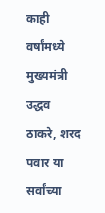काही वर्षांमध्ये मुख्यमंत्री उद्धव ठाकरे, शरद पवार या सर्वांच्या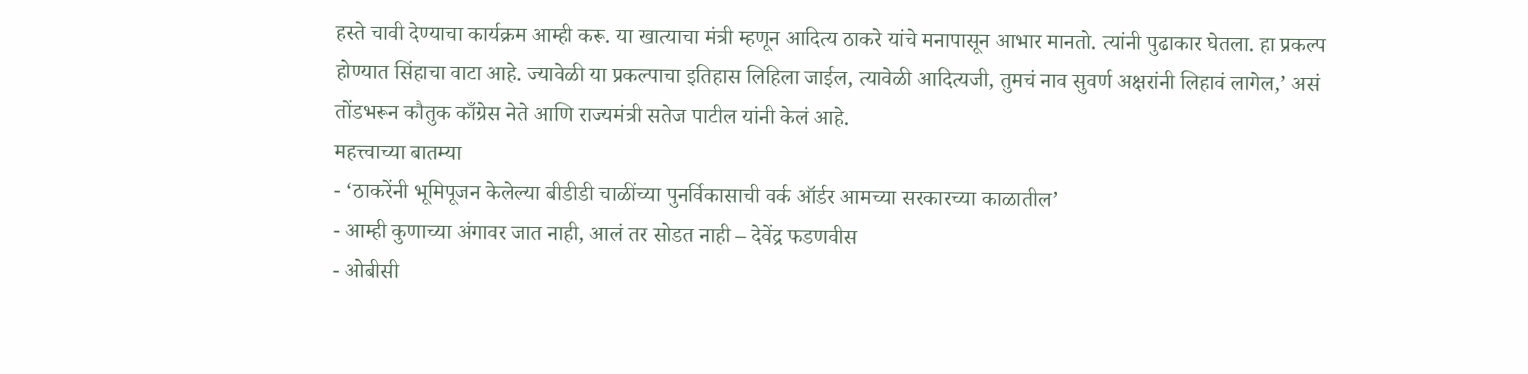हस्ते चावी देण्याचा कार्यक्रम आम्ही करू. या खात्याचा मंत्री म्हणून आदित्य ठाकरे यांचे मनापासून आभार मानतो. त्यांनी पुढाकार घेतला. हा प्रकल्प होण्यात सिंहाचा वाटा आहे. ज्यावेळी या प्रकल्पाचा इतिहास लिहिला जाईल, त्यावेळी आदित्यजी, तुमचं नाव सुवर्ण अक्षरांनी लिहावं लागेल,’ असं तोंडभरून कौतुक काँग्रेस नेते आणि राज्यमंत्री सतेज पाटील यांनी केलं आहे.
महत्त्वाच्या बातम्या
- ‘ठाकरेंनी भूमिपूजन केलेल्या बीडीडी चाळींच्या पुनर्विकासाची वर्क ऑर्डर आमच्या सरकारच्या काळातील’
- आम्ही कुणाच्या अंगावर जात नाही, आलं तर सोडत नाही – देवेंद्र फडणवीस
- ओबीसी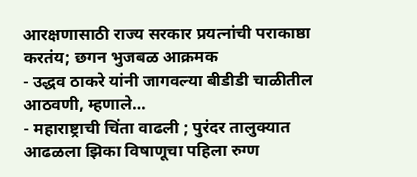आरक्षणासाठी राज्य सरकार प्रयत्नांची पराकाष्ठा करतंय; छगन भुजबळ आक्रमक
- उद्धव ठाकरे यांनी जागवल्या बीडीडी चाळीतील आठवणी, म्हणाले…
- महाराष्ट्राची चिंता वाढली ; पुरंदर तालुक्यात आढळला झिका विषाणूचा पहिला रुग्ण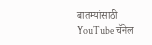बातम्यांसाठी YouTube चॅनेल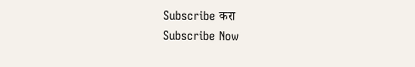Subscribe करा
Subscribe Now